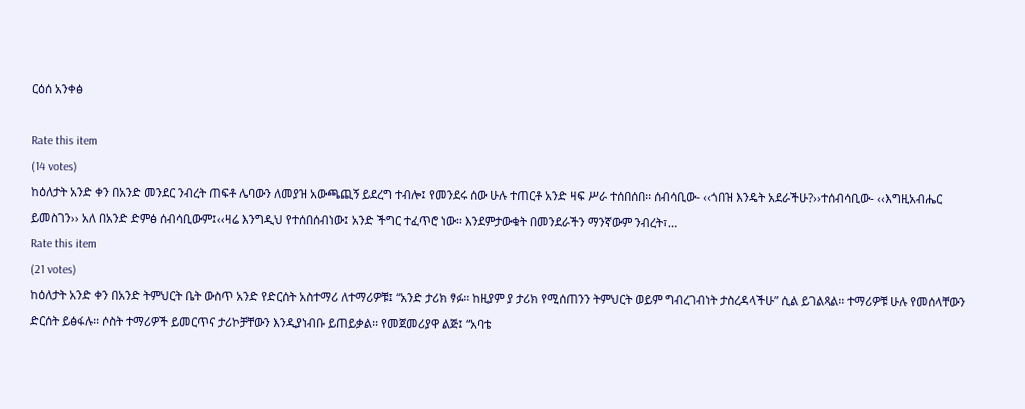ርዕሰ አንቀፅ

Rate this item
(14 votes)
ከዕለታት አንድ ቀን በአንድ መንደር ንብረት ጠፍቶ ሌባውን ለመያዝ አውጫጪኝ ይደረግ ተብሎ፤ የመንደሩ ሰው ሁሉ ተጠርቶ አንድ ዛፍ ሥራ ተሰበሰበ፡፡ ሰብሳቢው- ‹‹ጎበዝ እንዴት አደራችሁ?››ተሰብሳቢው- ‹‹እግዚአብሔር ይመስገን›› አለ በአንድ ድምፅ ሰብሳቢውም፤‹‹ዛሬ እንግዲህ የተሰበሰብነው፤ አንድ ችግር ተፈጥሮ ነው፡፡ እንደምታውቁት በመንደራችን ማንኛውም ንብረት፣…
Rate this item
(21 votes)
ከዕለታት አንድ ቀን በአንድ ትምህርት ቤት ውስጥ አንድ የድርሰት አስተማሪ ለተማሪዎቹ፤ “አንድ ታሪክ ፃፉ፡፡ ከዚያም ያ ታሪክ የሚሰጠንን ትምህርት ወይም ግብረገብነት ታስረዳላችሁ” ሲል ይገልጻል፡፡ ተማሪዎቹ ሁሉ የመሰላቸውን ድርሰት ይፅፋሉ፡፡ ሶስት ተማሪዎች ይመርጥና ታሪኮቻቸውን እንዲያነብቡ ይጠይቃል፡፡ የመጀመሪያዋ ልጅ፤ “አባቴ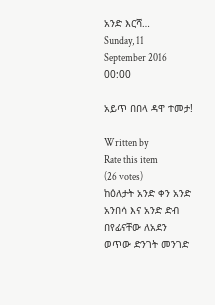አንድ እርሻ…
Sunday, 11 September 2016 00:00

አይጥ በበላ ዳዋ ተመታ!

Written by
Rate this item
(26 votes)
ከዕለታት አንድ ቀን አንድ አንበሳ እና አንድ ድብ በየፊናቸው ለአደን ወጥው ድንገት መንገድ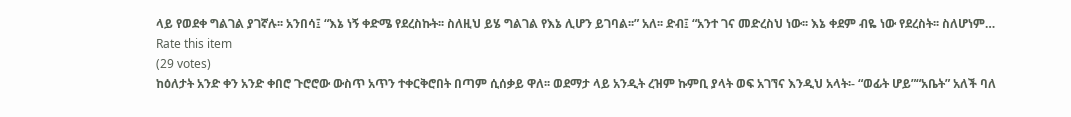ላይ የወደቀ ግልገል ያገኛሉ፡፡ አንበሳ፤ “እኔ ነኝ ቀድሜ የደረስኩት፡፡ ስለዚህ ይሄ ግልገል የእኔ ሊሆን ይገባል፡፡” አለ፡፡ ድብ፤ “አንተ ገና መድረስህ ነው፡፡ እኔ ቀደም ብዬ ነው የደረስት፡፡ ስለሆነም…
Rate this item
(29 votes)
ከዕለታት አንድ ቀን አንድ ቀበሮ ጉሮሮው ውስጥ አጥን ተቀርቅሮበት በጣም ሲሰቃይ ዋለ፡፡ ወደማታ ላይ አንዲት ረዝም ኩምቢ ያላት ወፍ አገኘና እንዲህ አላት፡- “ወፊት ሆይ”“አቤት” አለች ባለ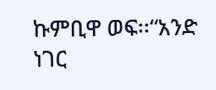ኩምቢዋ ወፍ፡፡“አንድ ነገር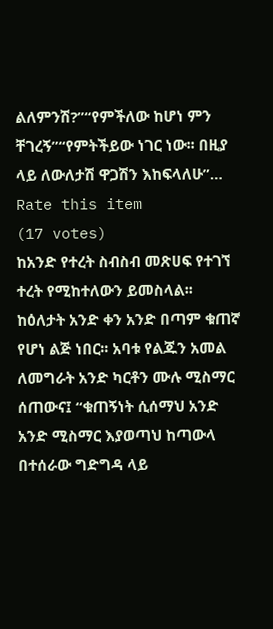ልለምንሽ?”“የምችለው ከሆነ ምን ቸገረኝ”“የምትችይው ነገር ነው፡፡ በዚያ ላይ ለውለታሽ ዋጋሽን እከፍላለሁ”…
Rate this item
(17 votes)
ከአንድ የተረት ስብስብ መጽሀፍ የተገኘ ተረት የሚከተለውን ይመስላል፡፡ ከዕለታት አንድ ቀን አንድ በጣም ቁጠኛ የሆነ ልጅ ነበር፡፡ አባቱ የልጁን አመል ለመግራት አንድ ካርቶን ሙሉ ሚስማር ሰጠውና፤ “ቁጠኝነት ሲሰማህ አንድ አንድ ሚስማር እያወጣህ ከጣውላ በተሰራው ግድግዳ ላይ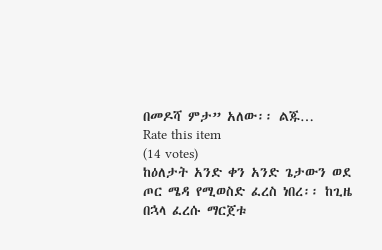በመዶሻ ምታ” አለው፡፡ ልጁ…
Rate this item
(14 votes)
ከዕለታት አንድ ቀን አንድ ጌታውን ወደ ጦር ሜዳ የሚወስድ ፈረስ ነበረ፡፡ ከጊዜ በኋላ ፈረሱ ማርጀቱ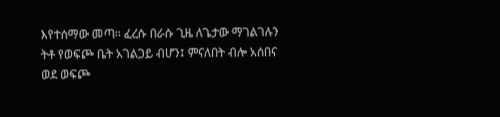እየተሰማው መጣ፡፡ ፈረሱ በራሱ ጊዜ ለጌታው ማገልገሉን ትቶ የወፍጮ ቤት አገልጋይ ብሆን፤ ምናለበት ብሎ አሰበና ወደ ወፍጮ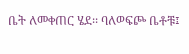ቤት ለመቀጠር ሄደ፡፡ ባለወፍጮ ቤቶቹ፤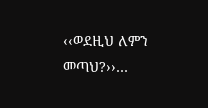‹‹ወደዚህ ለምን መጣህ?››…